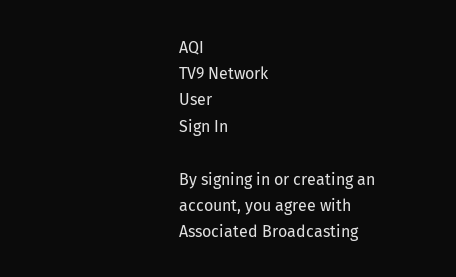AQI
TV9 Network
User
Sign In

By signing in or creating an account, you agree with Associated Broadcasting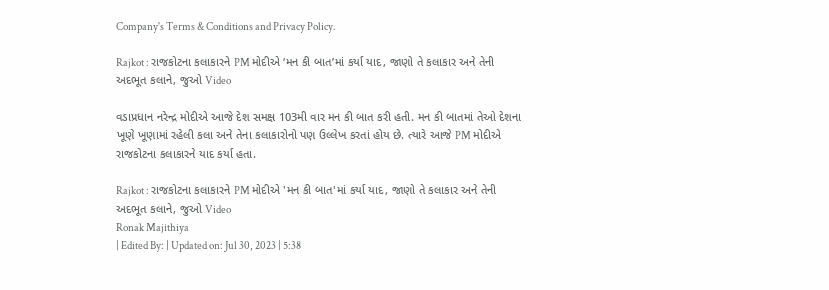Company's Terms & Conditions and Privacy Policy.

Rajkot : રાજકોટના કલાકારને PM મોદીએ ‘મન કી બાત’માં કર્યા યાદ, જાણો તે કલાકાર અને તેની અદભૂત કલાને, જુઓ Video

વડાપ્રધાન નરેન્દ્ર મોદીએ આજે દેશ સમક્ષ 103મી વાર મન કી બાત કરી હતી. મન કી બાતમાં તેઓ દેશના ખૂણે ખૂણામાં રહેલી કલા અને તેના કલાકારોનો પણ ઉલ્લેખ કરતાં હોય છે. ત્યારે આજે PM મોદીએ રાજકોટના કલાકારને યાદ કર્યા હતા.

Rajkot : રાજકોટના કલાકારને PM મોદીએ 'મન કી બાત'માં કર્યા યાદ, જાણો તે કલાકાર અને તેની અદભૂત કલાને, જુઓ Video
Ronak Majithiya
| Edited By: | Updated on: Jul 30, 2023 | 5:38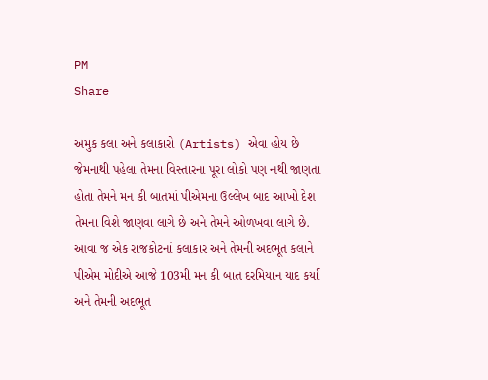PM
Share

અમુક કલા અને કલાકારો (Artists) એવા હોય છે જેમનાથી પહેલા તેમના વિસ્તારના પૂરા લોકો પણ નથી જાણતા હોતા તેમને મન કી બાતમાં પીએમના ઉલ્લેખ બાદ આખો દેશ તેમના વિશે જાણવા લાગે છે અને તેમને ઓળખવા લાગે છે. આવા જ એક રાજકોટનાં કલાકાર અને તેમની અદભૂત કલાને પીએમ મોદીએ આજે 103મી મન કી બાત દરમિયાન યાદ કર્યા અને તેમની અદભૂત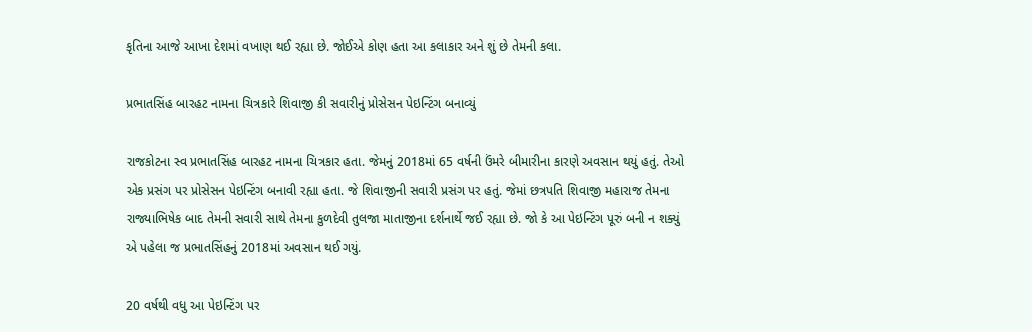કૃતિના આજે આખા દેશમાં વખાણ થઈ રહ્યા છે. જોઈએ કોણ હતા આ કલાકાર અને શું છે તેમની કલા.

પ્રભાતસિંહ બારહટ નામના ચિત્રકારે શિવાજી કી સવારીનું પ્રોસેસન પેઇન્ટિંગ બનાવ્યું

રાજકોટના સ્વ પ્રભાતસિંહ બારહટ નામના ચિત્રકાર હતા. જેમનું 2018માં 65 વર્ષની ઉંમરે બીમારીના કારણે અવસાન થયું હતું. તેઓ એક પ્રસંગ પર પ્રોસેસન પેઇન્ટિંગ બનાવી રહ્યા હતા. જે શિવાજીની સવારી પ્રસંગ પર હતું. જેમાં છત્રપતિ શિવાજી મહારાજ તેમના રાજ્યાભિષેક બાદ તેમની સવારી સાથે તેમના કુળદેવી તુલજા માતાજીના દર્શનાર્થે જઈ રહ્યા છે. જો કે આ પેઇન્ટિંગ પૂરું બની ન શક્યું એ પહેલા જ પ્રભાતસિંહનું 2018માં અવસાન થઈ ગયું.

20 વર્ષથી વધુ આ પેઇન્ટિંગ પર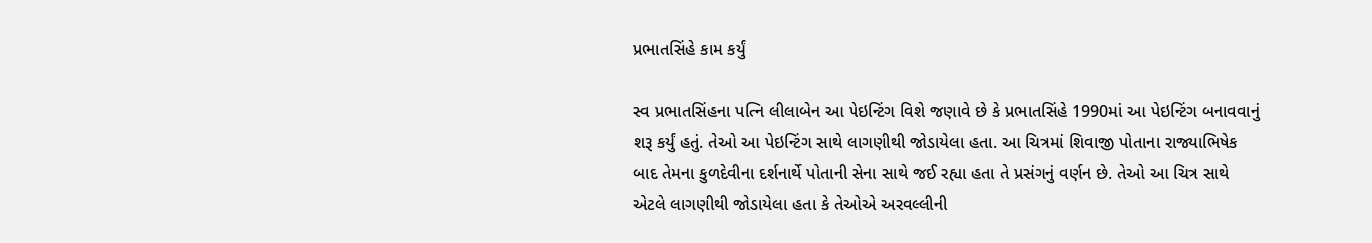પ્રભાતસિંહે કામ કર્યું

સ્વ પ્રભાતસિંહના પત્નિ લીલાબેન આ પેઇન્ટિંગ વિશે જણાવે છે કે પ્રભાતસિંહે 1990માં આ પેઇન્ટિંગ બનાવવાનું શરૂ કર્યું હતું. તેઓ આ પેઇન્ટિંગ સાથે લાગણીથી જોડાયેલા હતા. આ ચિત્રમાં શિવાજી પોતાના રાજ્યાભિષેક બાદ તેમના કુળદેવીના દર્શનાર્થે પોતાની સેના સાથે જઈ રહ્યા હતા તે પ્રસંગનું વર્ણન છે. તેઓ આ ચિત્ર સાથે એટલે લાગણીથી જોડાયેલા હતા કે તેઓએ અરવલ્લીની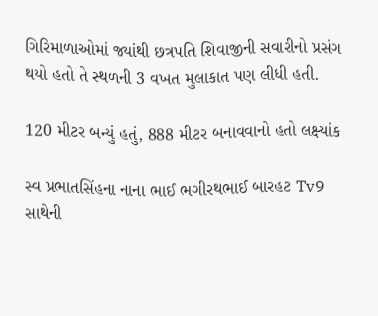ગિરિમાળાઓમાં જ્યાંથી છત્રપતિ શિવાજીની સવારીનો પ્રસંગ થયો હતો તે સ્થળની 3 વખત મુલાકાત પણ લીધી હતી.

120 મીટર બન્યું હતું, 888 મીટર બનાવવાનો હતો લક્ષ્યાંક

સ્વ પ્રભાતસિંહના નાના ભાઈ ભગીરથભાઈ બારહટ Tv9 સાથેની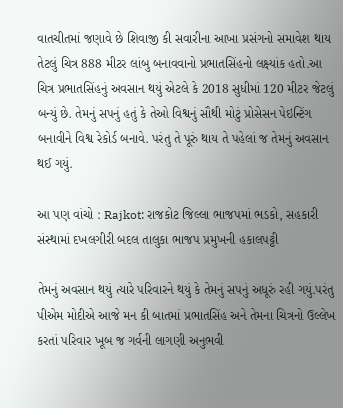વાતચીતમાં જણાવે છે શિવાજી કી સવારીના આખા પ્રસંગનો સમાવેશ થાય તેટલું ચિત્ર 888 મીટર લાંબુ બનાવવાનો પ્રભાતસિંહનો લક્ષ્યાંક હતો.આ ચિત્ર પ્રભાતસિંહનું અવસાન થયું એટલે કે 2018 સુધીમાં 120 મીટર જેટલું બન્યું છે. તેમનું સપનું હતું કે તેઓ વિશ્વનું સૌથી મોટું પ્રોસેસન પેઇન્ટિંગ બનાવીને વિશ્વ રેકોર્ડ બનાવે. પરંતુ તે પૂરું થાય તે પહેલાં જ તેમનું અવસાન થઈ ગયું.

આ પણ વાંચો : Rajkot: રાજકોટ જિલ્લા ભાજપમાં ભડકો, સહકારી સંસ્થામાં દખલગીરી બદલ તાલુકા ભાજપ પ્રમુખની હકાલપટ્ટી

તેમનું અવસાન થયું ત્યારે પરિવારને થયું કે તેમનું સપનું અધૂરું રહી ગયું.પરંતુ પીએમ મોદીએ આજે મન કી બાતમાં પ્રભાતસિંહ અને તેમના ચિત્રનો ઉલ્લેખ કરતાં પરિવાર ખૂબ જ ગર્વની લાગણી અનુભવી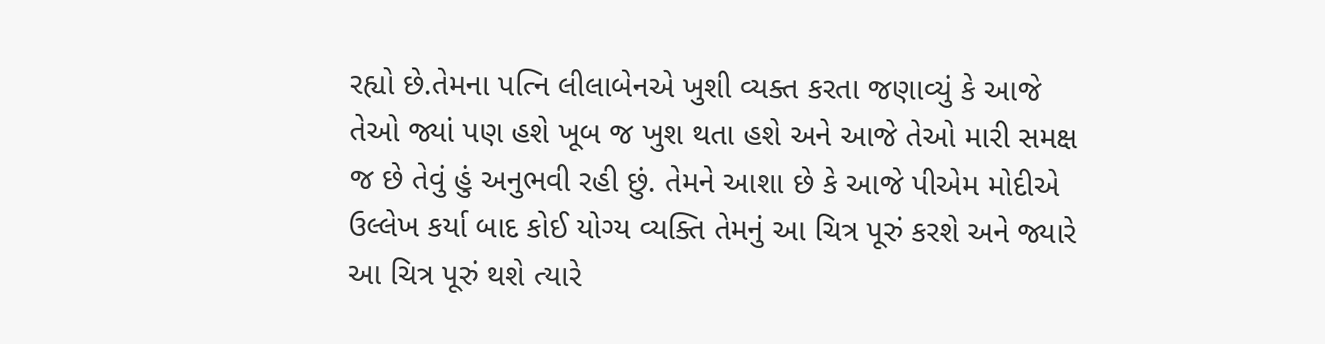રહ્યો છે.તેમના પત્નિ લીલાબેનએ ખુશી વ્યક્ત કરતા જણાવ્યું કે આજે તેઓ જ્યાં પણ હશે ખૂબ જ ખુશ થતા હશે અને આજે તેઓ મારી સમક્ષ જ છે તેવું હું અનુભવી રહી છું. તેમને આશા છે કે આજે પીએમ મોદીએ ઉલ્લેખ કર્યા બાદ કોઈ યોગ્ય વ્યક્તિ તેમનું આ ચિત્ર પૂરું કરશે અને જ્યારે આ ચિત્ર પૂરું થશે ત્યારે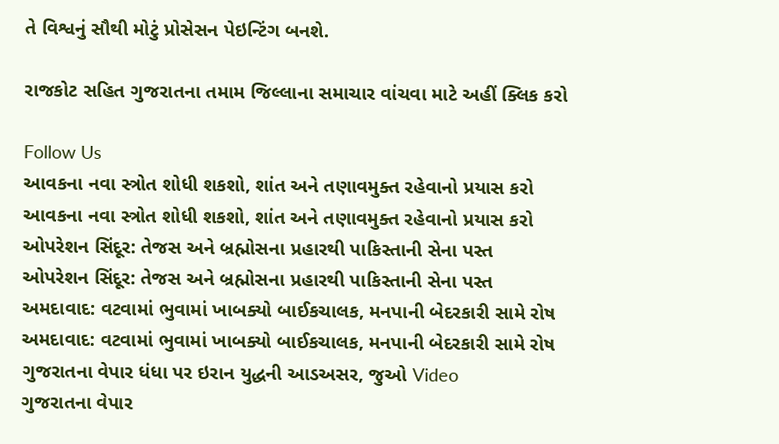તે વિશ્વનું સૌથી મોટું પ્રોસેસન પેઇન્ટિંગ બનશે.

રાજકોટ સહિત ગુજરાતના તમામ જિલ્લાના સમાચાર વાંચવા માટે અહીં ક્લિક કરો

Follow Us
આવકના નવા સ્ત્રોત શોધી શકશો, શાંત અને તણાવમુક્ત રહેવાનો પ્રયાસ કરો
આવકના નવા સ્ત્રોત શોધી શકશો, શાંત અને તણાવમુક્ત રહેવાનો પ્રયાસ કરો
ઓપરેશન સિંદૂર: તેજસ અને બ્રહ્મોસના પ્રહારથી પાકિસ્તાની સેના પસ્ત
ઓપરેશન સિંદૂર: તેજસ અને બ્રહ્મોસના પ્રહારથી પાકિસ્તાની સેના પસ્ત
અમદાવાદ: વટવામાં ભુવામાં ખાબક્યો બાઈકચાલક, મનપાની બેદરકારી સામે રોષ
અમદાવાદ: વટવામાં ભુવામાં ખાબક્યો બાઈકચાલક, મનપાની બેદરકારી સામે રોષ
ગુજરાતના વેપાર ધંધા પર ઇરાન યુદ્ધની આડઅસર, જુઓ Video
ગુજરાતના વેપાર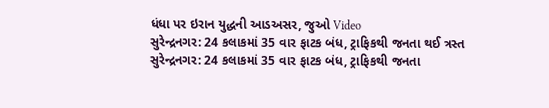ધંધા પર ઇરાન યુદ્ધની આડઅસર, જુઓ Video
સુરેન્દ્રનગર: 24 કલાકમાં 35 વાર ફાટક બંધ, ટ્રાફિકથી જનતા થઈ ત્રસ્ત
સુરેન્દ્રનગર: 24 કલાકમાં 35 વાર ફાટક બંધ, ટ્રાફિકથી જનતા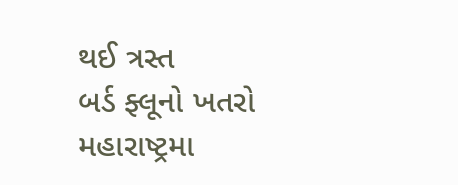થઈ ત્રસ્ત
બર્ડ ફ્લૂનો ખતરો મહારાષ્ટ્રમા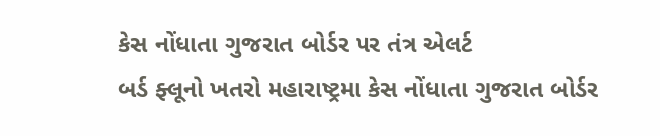કેસ નોંધાતા ગુજરાત બોર્ડર પર તંત્ર એલર્ટ
બર્ડ ફ્લૂનો ખતરો મહારાષ્ટ્રમા કેસ નોંધાતા ગુજરાત બોર્ડર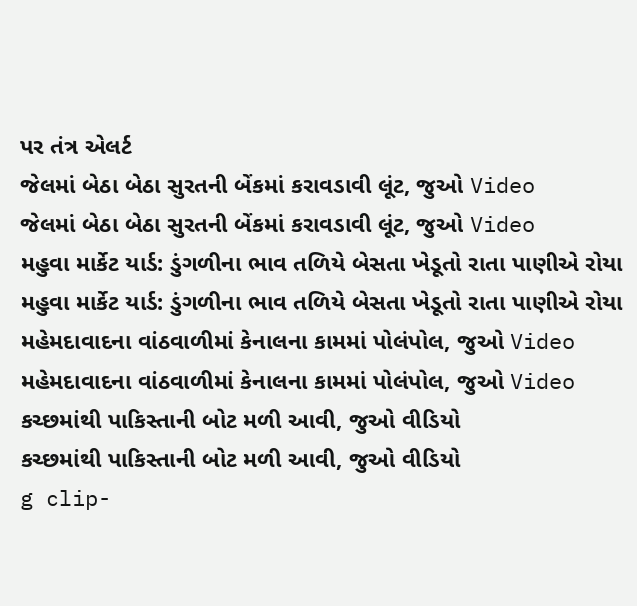પર તંત્ર એલર્ટ
જેલમાં બેઠા બેઠા સુરતની બેંકમાં કરાવડાવી લૂંટ, જુઓ Video
જેલમાં બેઠા બેઠા સુરતની બેંકમાં કરાવડાવી લૂંટ, જુઓ Video
મહુવા માર્કેટ યાર્ડ: ડુંગળીના ભાવ તળિયે બેસતા ખેડૂતો રાતા પાણીએ રોયા
મહુવા માર્કેટ યાર્ડ: ડુંગળીના ભાવ તળિયે બેસતા ખેડૂતો રાતા પાણીએ રોયા
મહેમદાવાદના વાંઠવાળીમાં કેનાલના કામમાં પોલંપોલ, જુઓ Video
મહેમદાવાદના વાંઠવાળીમાં કેનાલના કામમાં પોલંપોલ, જુઓ Video
કચ્છમાંથી પાકિસ્તાની બોટ મળી આવી, જુઓ વીડિયો
કચ્છમાંથી પાકિસ્તાની બોટ મળી આવી, જુઓ વીડિયો
g clip-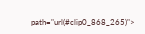path="url(#clip0_868_265)">